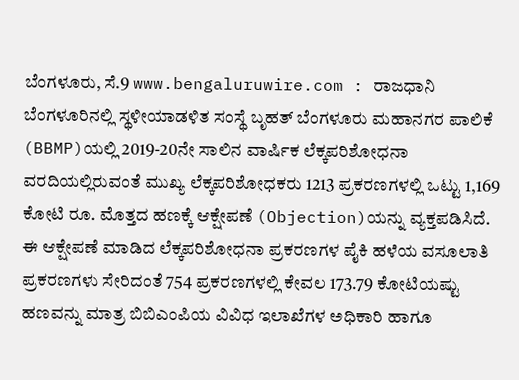ಬೆಂಗಳೂರು, ಸೆ.9 www.bengaluruwire.com : ರಾಜಧಾನಿ ಬೆಂಗಳೂರಿನಲ್ಲಿ ಸ್ಥಳೀಯಾಡಳಿತ ಸಂಸ್ಥೆ ಬೃಹತ್ ಬೆಂಗಳೂರು ಮಹಾನಗರ ಪಾಲಿಕೆ (BBMP)ಯಲ್ಲಿ 2019-20ನೇ ಸಾಲಿನ ವಾರ್ಷಿಕ ಲೆಕ್ಕಪರಿಶೋಧನಾ ವರದಿಯಲ್ಲಿರುವಂತೆ ಮುಖ್ಯ ಲೆಕ್ಕಪರಿಶೋಧಕರು 1213 ಪ್ರಕರಣಗಳಲ್ಲಿ ಒಟ್ಟು 1,169 ಕೋಟಿ ರೂ. ಮೊತ್ತದ ಹಣಕ್ಕೆ ಆಕ್ಷೇಪಣೆ (Objection)ಯನ್ನು ವ್ಯಕ್ತಪಡಿಸಿದೆ.
ಈ ಆಕ್ಷೇಪಣೆ ಮಾಡಿದ ಲೆಕ್ಕಪರಿಶೋಧನಾ ಪ್ರಕರಣಗಳ ಪೈಕಿ ಹಳೆಯ ವಸೂಲಾತಿ ಪ್ರಕರಣಗಳು ಸೇರಿದಂತೆ 754 ಪ್ರಕರಣಗಳಲ್ಲಿ ಕೇವಲ 173.79 ಕೋಟಿಯಷ್ಟು ಹಣವನ್ನು ಮಾತ್ರ ಬಿಬಿಎಂಪಿಯ ವಿವಿಧ ಇಲಾಖೆಗಳ ಅಧಿಕಾರಿ ಹಾಗೂ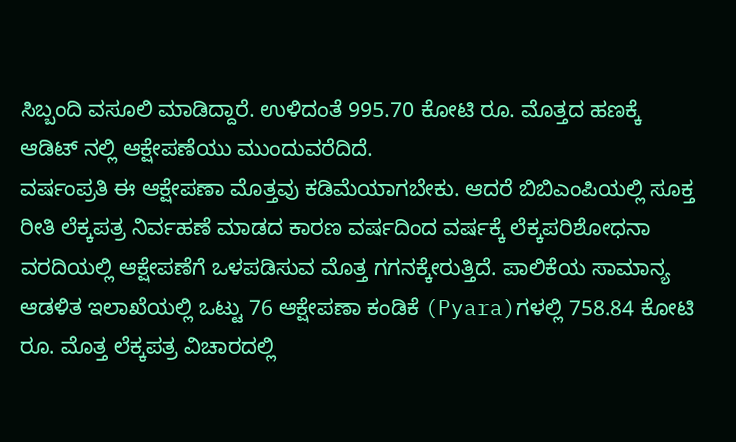ಸಿಬ್ಬಂದಿ ವಸೂಲಿ ಮಾಡಿದ್ದಾರೆ. ಉಳಿದಂತೆ 995.70 ಕೋಟಿ ರೂ. ಮೊತ್ತದ ಹಣಕ್ಕೆ ಆಡಿಟ್ ನಲ್ಲಿ ಆಕ್ಷೇಪಣೆಯು ಮುಂದುವರೆದಿದೆ.
ವರ್ಷಂಪ್ರತಿ ಈ ಆಕ್ಷೇಪಣಾ ಮೊತ್ತವು ಕಡಿಮೆಯಾಗಬೇಕು. ಆದರೆ ಬಿಬಿಎಂಪಿಯಲ್ಲಿ ಸೂಕ್ತ ರೀತಿ ಲೆಕ್ಕಪತ್ರ ನಿರ್ವಹಣೆ ಮಾಡದ ಕಾರಣ ವರ್ಷದಿಂದ ವರ್ಷಕ್ಕೆ ಲೆಕ್ಕಪರಿಶೋಧನಾ ವರದಿಯಲ್ಲಿ ಆಕ್ಷೇಪಣೆಗೆ ಒಳಪಡಿಸುವ ಮೊತ್ತ ಗಗನಕ್ಕೇರುತ್ತಿದೆ. ಪಾಲಿಕೆಯ ಸಾಮಾನ್ಯ ಆಡಳಿತ ಇಲಾಖೆಯಲ್ಲಿ ಒಟ್ಟು 76 ಆಕ್ಷೇಪಣಾ ಕಂಡಿಕೆ (Pyara)ಗಳಲ್ಲಿ 758.84 ಕೋಟಿ ರೂ. ಮೊತ್ತ ಲೆಕ್ಕಪತ್ರ ವಿಚಾರದಲ್ಲಿ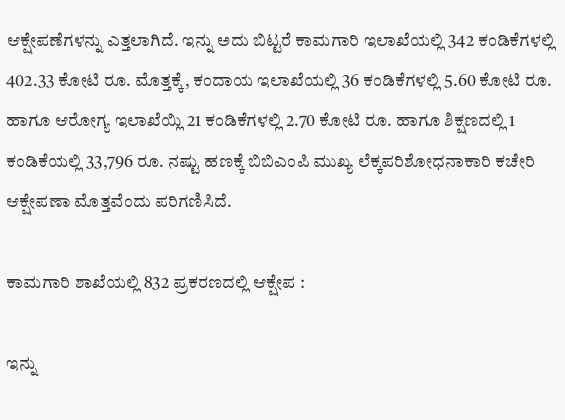ಆಕ್ಷೇಪಣೆಗಳನ್ನು ಎತ್ತಲಾಗಿದೆ. ಇನ್ನು ಅದು ಬಿಟ್ಟರೆ ಕಾಮಗಾರಿ ಇಲಾಖೆಯಲ್ಲಿ 342 ಕಂಡಿಕೆಗಳಲ್ಲಿ 402.33 ಕೋಟಿ ರೂ. ಮೊತ್ತಕ್ಕೆ, ಕಂದಾಯ ಇಲಾಖೆಯಲ್ಲಿ 36 ಕಂಡಿಕೆಗಳಲ್ಲಿ 5.60 ಕೋಟಿ ರೂ. ಹಾಗೂ ಆರೋಗ್ಯ ಇಲಾಖೆಯ್ಲಿ 21 ಕಂಡಿಕೆಗಳಲ್ಲಿ 2.70 ಕೋಟಿ ರೂ. ಹಾಗೂ ಶಿಕ್ಷಣದಲ್ಲಿ 1 ಕಂಡಿಕೆಯಲ್ಲಿ 33,796 ರೂ. ನಷ್ಟು ಹಣಕ್ಕೆ ಬಿಬಿಎಂಪಿ ಮುಖ್ಯ ಲೆಕ್ಕಪರಿಶೋಧನಾಕಾರಿ ಕಚೇರಿ ಆಕ್ಷೇಪಣಾ ಮೊತ್ತವೆಂದು ಪರಿಗಣಿಸಿದೆ.

ಕಾಮಗಾರಿ ಶಾಖೆಯಲ್ಲಿ 832 ಪ್ರಕರಣದಲ್ಲಿ ಆಕ್ಷೇಪ :

ಇನ್ನು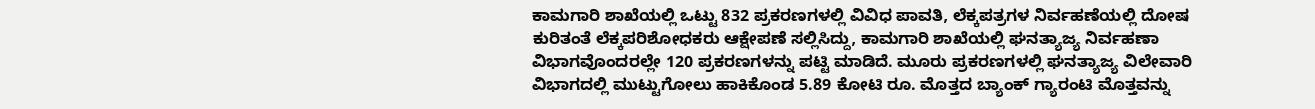ಕಾಮಗಾರಿ ಶಾಖೆಯಲ್ಲಿ ಒಟ್ಟು 832 ಪ್ರಕರಣಗಳಲ್ಲಿ ವಿವಿಧ ಪಾವತಿ, ಲೆಕ್ಕಪತ್ರಗಳ ನಿರ್ವಹಣೆಯಲ್ಲಿ ದೋಷ ಕುರಿತಂತೆ ಲೆಕ್ಕಪರಿಶೋಧಕರು ಆಕ್ಷೇಪಣೆ ಸಲ್ಲಿಸಿದ್ದು, ಕಾಮಗಾರಿ ಶಾಖೆಯಲ್ಲಿ ಘನತ್ಯಾಜ್ಯ ನಿರ್ವಹಣಾ ವಿಭಾಗವೊಂದರಲ್ಲೇ 120 ಪ್ರಕರಣಗಳನ್ನು ಪಟ್ಟಿ ಮಾಡಿದೆ. ಮೂರು ಪ್ರಕರಣಗಳಲ್ಲಿ ಘನತ್ಯಾಜ್ಯ ವಿಲೇವಾರಿ ವಿಭಾಗದಲ್ಲಿ ಮುಟ್ಟುಗೋಲು ಹಾಕಿಕೊಂಡ 5.89 ಕೋಟಿ ರೂ. ಮೊತ್ತದ ಬ್ಯಾಂಕ್ ಗ್ಯಾರಂಟಿ ಮೊತ್ತವನ್ನು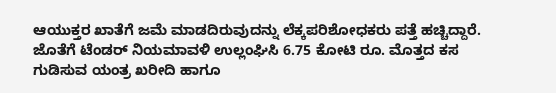ಆಯುಕ್ತರ ಖಾತೆಗೆ ಜಮೆ ಮಾಡದಿರುವುದನ್ನು ಲೆಕ್ಕಪರಿಶೋಧಕರು ಪತ್ತೆ ಹಚ್ಚಿದ್ದಾರೆ.
ಜೊತೆಗೆ ಟೆಂಡರ್ ನಿಯಮಾವಳಿ ಉಲ್ಲಂಘಿಸಿ 6.75 ಕೋಟಿ ರೂ. ಮೊತ್ತದ ಕಸ ಗುಡಿಸುವ ಯಂತ್ರ ಖರೀದಿ ಹಾಗೂ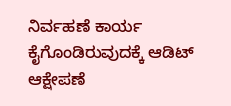ನಿರ್ವಹಣೆ ಕಾರ್ಯ ಕೈಗೊಂಡಿರುವುದಕ್ಕೆ ಆಡಿಟ್ ಆಕ್ಷೇಪಣೆ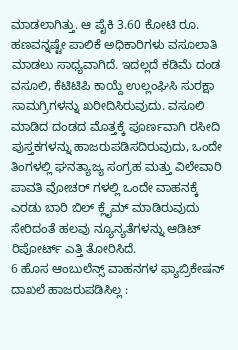ಮಾಡಲಾಗಿತ್ತು. ಆ ಪೈಕಿ 3.60 ಕೋಟಿ ರೂ. ಹಣವನ್ನಷ್ಟೇ ಪಾಲಿಕೆ ಅಧಿಕಾರಿಗಳು ವಸೂಲಾತಿ ಮಾಡಲು ಸಾಧ್ಯವಾಗಿದೆ. ಇದಲ್ಲದೆ ಕಡಿಮೆ ದಂಡ ವಸೂಲಿ, ಕೆಟಿಟಿಪಿ ಕಾಯ್ದೆ ಉಲ್ಲಂಘಿಸಿ ಸುರಕ್ಷಾ ಸಾಮಗ್ರಿಗಳನ್ನು ಖರೀದಿಸಿರುವುದು. ವಸೂಲಿ ಮಾಡಿದ ದಂಡದ ಮೊತ್ತಕ್ಕೆ ಪೂರ್ಣವಾಗಿ ರಸೀದಿ ಪುಸ್ತಕಗಳನ್ನು ಹಾಜರುಪಡಿಸದಿರುವುದು, ಒಂದೇ ತಿಂಗಳಲ್ಲಿ ಘನತ್ಯಾಜ್ಯ ಸಂಗ್ರಹ ಮತ್ತು ವಿಲೇವಾರಿ ಪಾವತಿ ವೋಚರ್ ಗಳಲ್ಲಿ ಒಂದೇ ವಾಹನಕ್ಕೆ ಎರಡು ಬಾರಿ ಬಿಲ್ ಕ್ಲೈಮ್ ಮಾಡಿರುವುದು ಸೇರಿದಂತೆ ಹಲವು ನ್ಯೂನ್ಯತೆಗಳನ್ನು ಆಡಿಟ್ ರಿಪೋರ್ಟ್ ಎತ್ತಿ ತೋರಿಸಿದೆ.
6 ಹೊಸ ಆಂಬುಲೆನ್ಸ್ ವಾಹನಗಳ ಫ್ಯಾಬ್ರಿಕೇಷನ್ ದಾಖಲೆ ಹಾಜರುಪಡಿಸಿಲ್ಲ :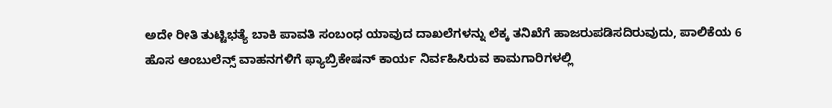ಅದೇ ರೀತಿ ತುಟ್ಟಿಭತ್ಯೆ ಬಾಕಿ ಪಾವತಿ ಸಂಬಂಧ ಯಾವುದ ದಾಖಲೆಗಳನ್ನು ಲೆಕ್ಕ ತನಿಖೆಗೆ ಹಾಜರುಪಡಿಸದಿರುವುದು, ಪಾಲಿಕೆಯ 6 ಹೊಸ ಆಂಬುಲೆನ್ಸ್ ವಾಹನಗಳಿಗೆ ಫ್ಯಾಬ್ರಿಕೇಷನ್ ಕಾರ್ಯ ನಿರ್ವಹಿಸಿರುವ ಕಾಮಗಾರಿಗಳಲ್ಲಿ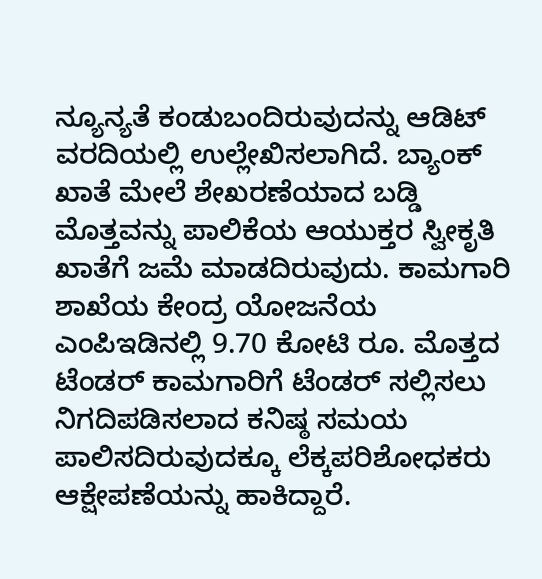ನ್ಯೂನ್ಯತೆ ಕಂಡುಬಂದಿರುವುದನ್ನು ಆಡಿಟ್ ವರದಿಯಲ್ಲಿ ಉಲ್ಲೇಖಿಸಲಾಗಿದೆ. ಬ್ಯಾಂಕ್ ಖಾತೆ ಮೇಲೆ ಶೇಖರಣೆಯಾದ ಬಡ್ಡಿ ಮೊತ್ತವನ್ನು ಪಾಲಿಕೆಯ ಆಯುಕ್ತರ ಸ್ವೀಕೃತಿ ಖಾತೆಗೆ ಜಮೆ ಮಾಡದಿರುವುದು. ಕಾಮಗಾರಿ ಶಾಖೆಯ ಕೇಂದ್ರ ಯೋಜನೆಯ ಎಂಪಿಇಡಿನಲ್ಲಿ 9.70 ಕೋಟಿ ರೂ. ಮೊತ್ತದ ಟೆಂಡರ್ ಕಾಮಗಾರಿಗೆ ಟೆಂಡರ್ ಸಲ್ಲಿಸಲು ನಿಗದಿಪಡಿಸಲಾದ ಕನಿಷ್ಠ ಸಮಯ ಪಾಲಿಸದಿರುವುದಕ್ಕೂ ಲೆಕ್ಕಪರಿಶೋಧಕರು ಆಕ್ಷೇಪಣೆಯನ್ನು ಹಾಕಿದ್ದಾರೆ.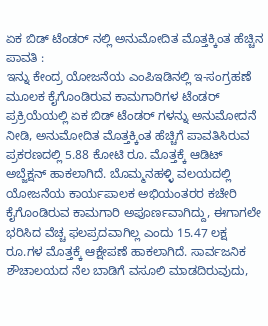ಏಕ ಬಿಡ್ ಟೆಂಡರ್ ನಲ್ಲಿ ಅನುಮೋದಿತ ಮೊತ್ತಕ್ಕಿಂತ ಹೆಚ್ಚಿನ ಪಾವತಿ :
ಇನ್ನು ಕೇಂದ್ರ ಯೋಜನೆಯ ಎಂಪಿಇಡಿನಲ್ಲಿ ಇ-ಸಂಗ್ರಹಣೆ ಮೂಲಕ ಕೈಗೊಂಡಿರುವ ಕಾಮಗಾರಿಗಳ ಟೆಂಡರ್ ಪ್ರಕ್ರಿಯೆಯಲ್ಲಿ ಏಕ ಬಿಡ್ ಟೆಂಡರ್ ಗಳನ್ನು ಅನುಮೋದನೆ ನೀಡಿ, ಅನುಮೋದಿತ ಮೊತ್ತಕ್ಕಿಂತ ಹೆಚ್ಚಿಗೆ ಪಾವತಿಸಿರುವ ಪ್ರಕರಣದಲ್ಲಿ 5.88 ಕೋಟಿ ರೂ. ಮೊತ್ತಕ್ಕೆ ಆಡಿಟ್ ಅಬ್ಜೆಕ್ಷನ್ ಹಾಕಲಾಗಿದೆ. ಬೊಮ್ಮನಹಳ್ಳಿ ವಲಯದಲ್ಲಿ ಯೋಜನೆಯ ಕಾರ್ಯಪಾಲಕ ಅಭಿಯಂತರರ ಕಚೇರಿ ಕೈಗೊಂಡಿರುವ ಕಾಮಗಾರಿ ಅಪೂರ್ಣವಾಗಿದ್ದು, ಈಗಾಗಲೇ ಭರಿಸಿದ ವೆಚ್ಚ ಫಲಪ್ರದವಾಗಿಲ್ಲ ಎಂದು 15.47 ಲಕ್ಷ ರೂ.ಗಳ ಮೊತ್ತಕ್ಕೆ ಆಕ್ಷೇಪಣೆ ಹಾಕಲಾಗಿದೆ. ಸಾರ್ವಜನಿಕ ಶೌಚಾಲಯದ ನೆಲ ಬಾಡಿಗೆ ವಸೂಲಿ ಮಾಡದಿರುವುದು,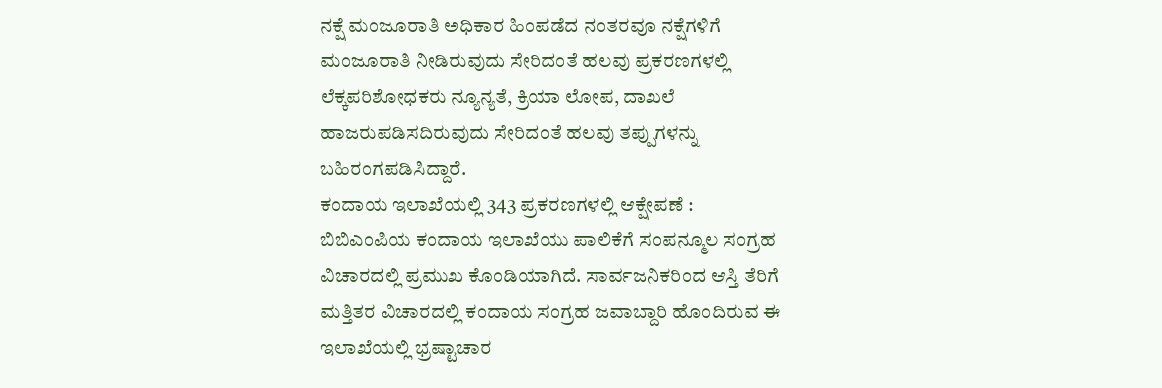ನಕ್ಷೆ ಮಂಜೂರಾತಿ ಅಧಿಕಾರ ಹಿಂಪಡೆದ ನಂತರವೂ ನಕ್ಷೆಗಳಿಗೆ ಮಂಜೂರಾತಿ ನೀಡಿರುವುದು ಸೇರಿದಂತೆ ಹಲವು ಪ್ರಕರಣಗಳಲ್ಲಿ ಲೆಕ್ಕಪರಿಶೋಧಕರು ನ್ಯೂನ್ಯತೆ, ಕ್ರಿಯಾ ಲೋಪ, ದಾಖಲೆ ಹಾಜರುಪಡಿಸದಿರುವುದು ಸೇರಿದಂತೆ ಹಲವು ತಪ್ಪುಗಳನ್ನು ಬಹಿರಂಗಪಡಿಸಿದ್ದಾರೆ.
ಕಂದಾಯ ಇಲಾಖೆಯಲ್ಲಿ 343 ಪ್ರಕರಣಗಳಲ್ಲಿ ಆಕ್ಷೇಪಣೆ :
ಬಿಬಿಎಂಪಿಯ ಕಂದಾಯ ಇಲಾಖೆಯು ಪಾಲಿಕೆಗೆ ಸಂಪನ್ಮೂಲ ಸಂಗ್ರಹ ವಿಚಾರದಲ್ಲಿ ಪ್ರಮುಖ ಕೊಂಡಿಯಾಗಿದೆ. ಸಾರ್ವಜನಿಕರಿಂದ ಆಸ್ತಿ ತೆರಿಗೆ ಮತ್ತಿತರ ವಿಚಾರದಲ್ಲಿ ಕಂದಾಯ ಸಂಗ್ರಹ ಜವಾಬ್ದಾರಿ ಹೊಂದಿರುವ ಈ ಇಲಾಖೆಯಲ್ಲಿ ಭ್ರಷ್ಟಾಚಾರ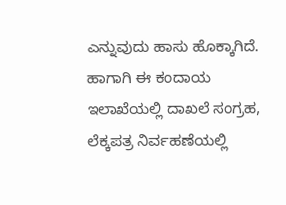ಎನ್ನುವುದು ಹಾಸು ಹೊಕ್ಕಾಗಿದೆ. ಹಾಗಾಗಿ ಈ ಕಂದಾಯ ಇಲಾಖೆಯಲ್ಲಿ ದಾಖಲೆ ಸಂಗ್ರಹ, ಲೆಕ್ಕಪತ್ರ ನಿರ್ವಹಣೆಯಲ್ಲಿ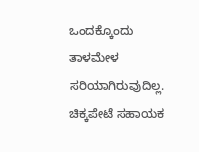ಒಂದಕ್ಕೊಂದು ತಾಳಮೇಳ ಸರಿಯಾಗಿರುವುದಿಲ್ಲ. ಚಿಕ್ಕಪೇಟೆ ಸಹಾಯಕ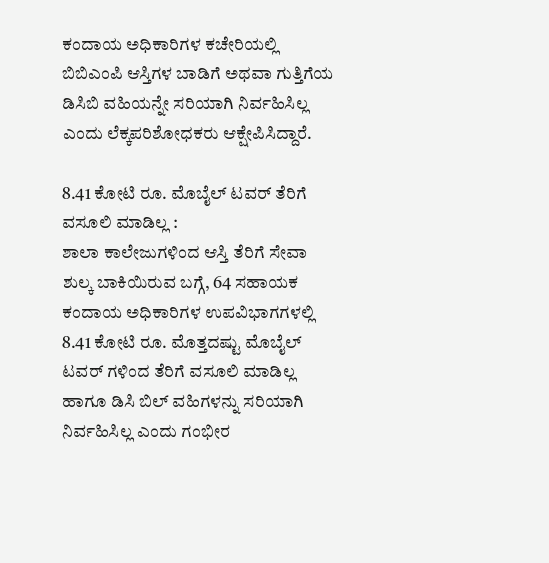ಕಂದಾಯ ಅಧಿಕಾರಿಗಳ ಕಚೇರಿಯಲ್ಲಿ ಬಿಬಿಎಂಪಿ ಆಸ್ತಿಗಳ ಬಾಡಿಗೆ ಅಥವಾ ಗುತ್ತಿಗೆಯ ಡಿಸಿಬಿ ವಹಿಯನ್ನೇ ಸರಿಯಾಗಿ ನಿರ್ವಹಿಸಿಲ್ಲ ಎಂದು ಲೆಕ್ಕಪರಿಶೋಧಕರು ಆಕ್ಷೇಪಿಸಿದ್ದಾರೆ.

8.41 ಕೋಟಿ ರೂ. ಮೊಬೈಲ್ ಟವರ್ ತೆರಿಗೆ ವಸೂಲಿ ಮಾಡಿಲ್ಲ :
ಶಾಲಾ ಕಾಲೇಜುಗಳಿಂದ ಆಸ್ತಿ ತೆರಿಗೆ ಸೇವಾ ಶುಲ್ಕ ಬಾಕಿಯಿರುವ ಬಗ್ಗೆ, 64 ಸಹಾಯಕ ಕಂದಾಯ ಅಧಿಕಾರಿಗಳ ಉಪವಿಭಾಗಗಳಲ್ಲಿ 8.41 ಕೋಟಿ ರೂ. ಮೊತ್ತದಷ್ಟು ಮೊಬೈಲ್ ಟವರ್ ಗಳಿಂದ ತೆರಿಗೆ ವಸೂಲಿ ಮಾಡಿಲ್ಲ ಹಾಗೂ ಡಿಸಿ ಬಿಲ್ ವಹಿಗಳನ್ನು ಸರಿಯಾಗಿ ನಿರ್ವಹಿಸಿಲ್ಲ ಎಂದು ಗಂಭೀರ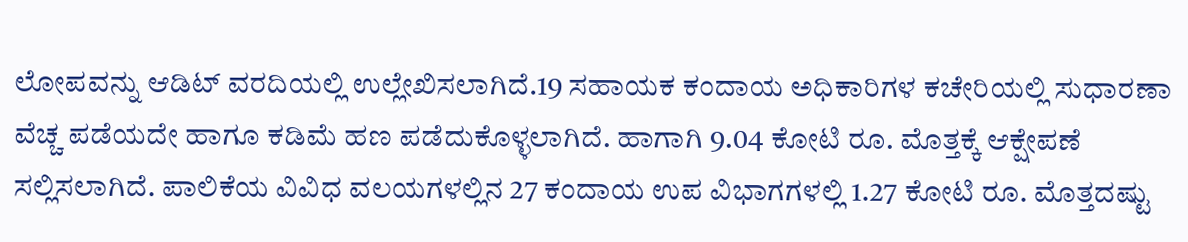ಲೋಪವನ್ನು ಆಡಿಟ್ ವರದಿಯಲ್ಲಿ ಉಲ್ಲೇಖಿಸಲಾಗಿದೆ.19 ಸಹಾಯಕ ಕಂದಾಯ ಅಧಿಕಾರಿಗಳ ಕಚೇರಿಯಲ್ಲಿ ಸುಧಾರಣಾ ವೆಚ್ಚ ಪಡೆಯದೇ ಹಾಗೂ ಕಡಿಮೆ ಹಣ ಪಡೆದುಕೊಳ್ಳಲಾಗಿದೆ. ಹಾಗಾಗಿ 9.04 ಕೋಟಿ ರೂ. ಮೊತ್ತಕ್ಕೆ ಆಕ್ಷೇಪಣೆ ಸಲ್ಲಿಸಲಾಗಿದೆ. ಪಾಲಿಕೆಯ ವಿವಿಧ ವಲಯಗಳಲ್ಲಿನ 27 ಕಂದಾಯ ಉಪ ವಿಭಾಗಗಳಲ್ಲಿ 1.27 ಕೋಟಿ ರೂ. ಮೊತ್ತದಷ್ಟು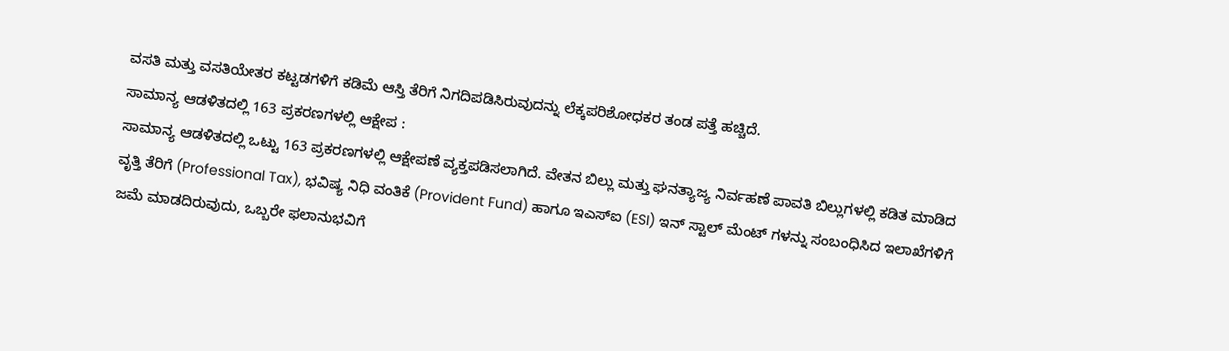ವಸತಿ ಮತ್ತು ವಸತಿಯೇತರ ಕಟ್ಟಡಗಳಿಗೆ ಕಡಿಮೆ ಆಸ್ತಿ ತೆರಿಗೆ ನಿಗದಿಪಡಿಸಿರುವುದನ್ನು ಲೆಕ್ಕಪರಿಶೋಧಕರ ತಂಡ ಪತ್ತೆ ಹಚ್ಚಿದೆ.
ಸಾಮಾನ್ಯ ಆಡಳಿತದಲ್ಲಿ 163 ಪ್ರಕರಣಗಳಲ್ಲಿ ಆಕ್ಷೇಪ :
ಸಾಮಾನ್ಯ ಆಡಳಿತದಲ್ಲಿ ಒಟ್ಟು 163 ಪ್ರಕರಣಗಳಲ್ಲಿ ಆಕ್ಷೇಪಣೆ ವ್ಯಕ್ತಪಡಿಸಲಾಗಿದೆ. ವೇತನ ಬಿಲ್ಲು ಮತ್ತು ಘನತ್ಯಾಜ್ಯ ನಿರ್ವಹಣೆ ಪಾವತಿ ಬಿಲ್ಲುಗಳಲ್ಲಿ ಕಡಿತ ಮಾಡಿದ ವೃತ್ತಿ ತೆರಿಗೆ (Professional Tax), ಭವಿಷ್ಯ ನಿಧಿ ವಂತಿಕೆ (Provident Fund) ಹಾಗೂ ಇಎಸ್ಐ (ESI) ಇನ್ ಸ್ಟಾಲ್ ಮೆಂಟ್ ಗಳನ್ನು ಸಂಬಂಧಿಸಿದ ಇಲಾಖೆಗಳಿಗೆ ಜಮೆ ಮಾಡದಿರುವುದು, ಒಬ್ಬರೇ ಫಲಾನುಭವಿಗೆ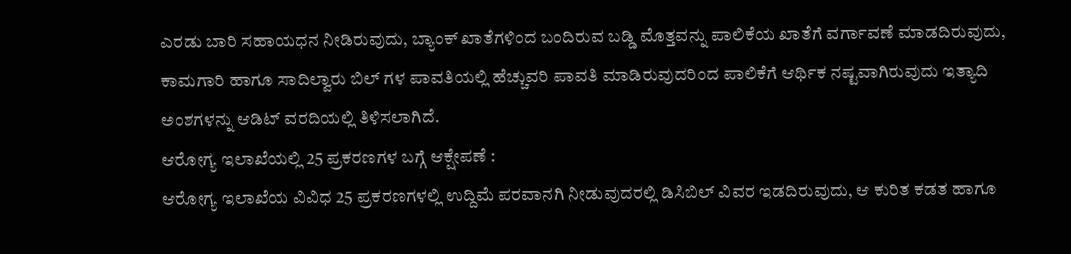ಎರಡು ಬಾರಿ ಸಹಾಯಧನ ನೀಡಿರುವುದು, ಬ್ಯಾಂಕ್ ಖಾತೆಗಳಿಂದ ಬಂದಿರುವ ಬಡ್ಡಿ ಮೊತ್ತವನ್ನು ಪಾಲಿಕೆಯ ಖಾತೆಗೆ ವರ್ಗಾವಣೆ ಮಾಡದಿರುವುದು, ಕಾಮಗಾರಿ ಹಾಗೂ ಸಾದಿಲ್ವಾರು ಬಿಲ್ ಗಳ ಪಾವತಿಯಲ್ಲಿ ಹೆಚ್ಚುವರಿ ಪಾವತಿ ಮಾಡಿರುವುದರಿಂದ ಪಾಲಿಕೆಗೆ ಆರ್ಥಿಕ ನಷ್ಟವಾಗಿರುವುದು ಇತ್ಯಾದಿ ಅಂಶಗಳನ್ನು ಆಡಿಟ್ ವರದಿಯಲ್ಲಿ ತಿಳಿಸಲಾಗಿದೆ.
ಆರೋಗ್ಯ ಇಲಾಖೆಯಲ್ಲಿ 25 ಪ್ರಕರಣಗಳ ಬಗ್ಗೆ ಆಕ್ಷೇಪಣೆ :
ಆರೋಗ್ಯ ಇಲಾಖೆಯ ವಿವಿಧ 25 ಪ್ರಕರಣಗಳಲ್ಲಿ ಉದ್ದಿಮೆ ಪರವಾನಗಿ ನೀಡುವುದರಲ್ಲಿ ಡಿಸಿಬಿಲ್ ವಿವರ ಇಡದಿರುವುದು, ಆ ಕುರಿತ ಕಡತ ಹಾಗೂ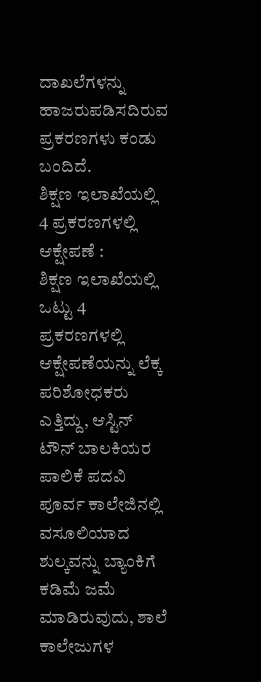ದಾಖಲೆಗಳನ್ನು ಹಾಜರುಪಡಿಸದಿರುವ ಪ್ರಕರಣಗಳು ಕಂಡು ಬಂದಿದೆ.
ಶಿಕ್ಷಣ ಇಲಾಖೆಯಲ್ಲಿ 4 ಪ್ರಕರಣಗಳಲ್ಲಿ ಆಕ್ಷೇಪಣೆ :
ಶಿಕ್ಷಣ ಇಲಾಖೆಯಲ್ಲಿ ಒಟ್ಟು 4 ಪ್ರಕರಣಗಳಲ್ಲಿ ಆಕ್ಷೇಪಣೆಯನ್ನು ಲೆಕ್ಕ ಪರಿಶೋಧಕರು ಎತ್ತಿದ್ದು, ಆಸ್ಟಿನ್ ಟೌನ್ ಬಾಲಕಿಯರ ಪಾಲಿಕೆ ಪದವಿ ಪೂರ್ವ ಕಾಲೇಜಿನಲ್ಲಿ ವಸೂಲಿಯಾದ ಶುಲ್ಕವನ್ನು ಬ್ಯಾಂಕಿಗೆ ಕಡಿಮೆ ಜಮೆ ಮಾಡಿರುವುದು, ಶಾಲೆ ಕಾಲೇಜುಗಳ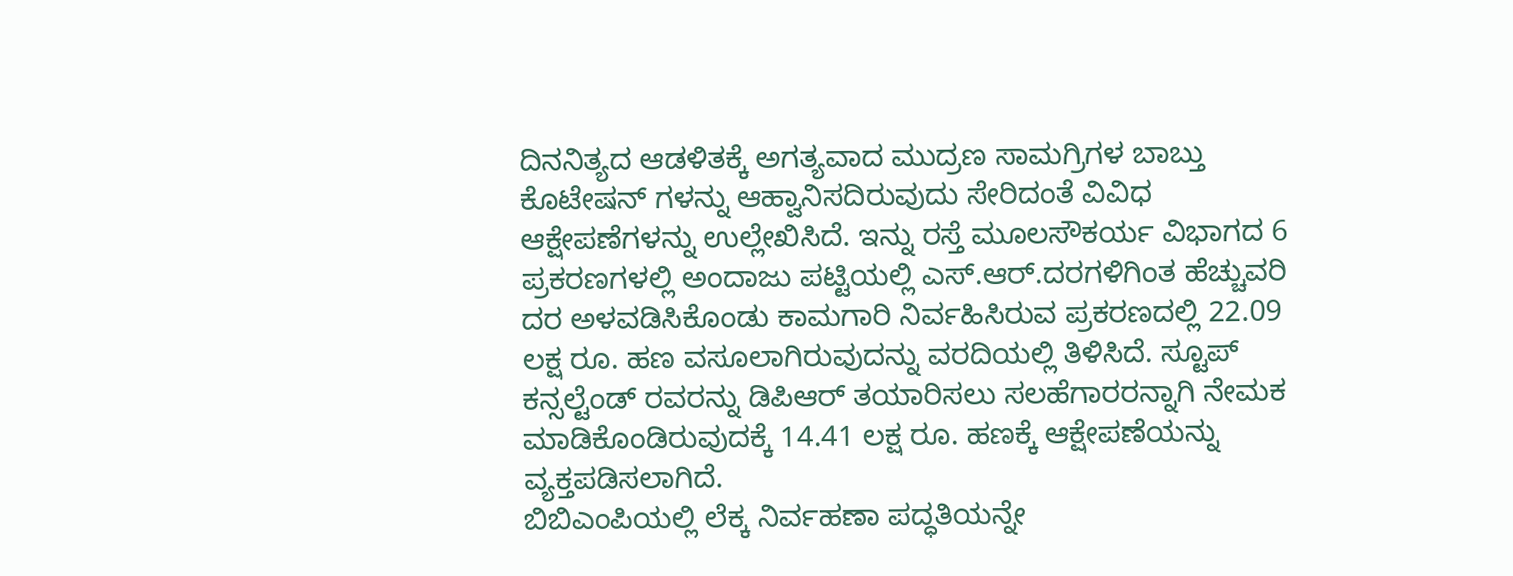ದಿನನಿತ್ಯದ ಆಡಳಿತಕ್ಕೆ ಅಗತ್ಯವಾದ ಮುದ್ರಣ ಸಾಮಗ್ರಿಗಳ ಬಾಬ್ತು ಕೊಟೇಷನ್ ಗಳನ್ನು ಆಹ್ವಾನಿಸದಿರುವುದು ಸೇರಿದಂತೆ ವಿವಿಧ ಆಕ್ಷೇಪಣೆಗಳನ್ನು ಉಲ್ಲೇಖಿಸಿದೆ. ಇನ್ನು ರಸ್ತೆ ಮೂಲಸೌಕರ್ಯ ವಿಭಾಗದ 6 ಪ್ರಕರಣಗಳಲ್ಲಿ ಅಂದಾಜು ಪಟ್ಟಿಯಲ್ಲಿ ಎಸ್.ಆರ್.ದರಗಳಿಗಿಂತ ಹೆಚ್ಚುವರಿ ದರ ಅಳವಡಿಸಿಕೊಂಡು ಕಾಮಗಾರಿ ನಿರ್ವಹಿಸಿರುವ ಪ್ರಕರಣದಲ್ಲಿ 22.09 ಲಕ್ಷ ರೂ. ಹಣ ವಸೂಲಾಗಿರುವುದನ್ನು ವರದಿಯಲ್ಲಿ ತಿಳಿಸಿದೆ. ಸ್ಟೂಪ್ ಕನ್ಸಲ್ಟೆಂಡ್ ರವರನ್ನು ಡಿಪಿಆರ್ ತಯಾರಿಸಲು ಸಲಹೆಗಾರರನ್ನಾಗಿ ನೇಮಕ ಮಾಡಿಕೊಂಡಿರುವುದಕ್ಕೆ 14.41 ಲಕ್ಷ ರೂ. ಹಣಕ್ಕೆ ಆಕ್ಷೇಪಣೆಯನ್ನು ವ್ಯಕ್ತಪಡಿಸಲಾಗಿದೆ.
ಬಿಬಿಎಂಪಿಯಲ್ಲಿ ಲೆಕ್ಕ ನಿರ್ವಹಣಾ ಪದ್ಧತಿಯನ್ನೇ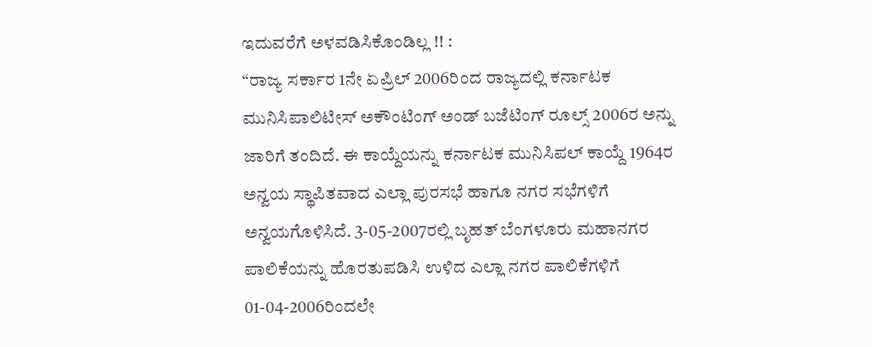ಇದುವರೆಗೆ ಅಳವಡಿಸಿಕೊಂಡಿಲ್ಲ !! :
“ರಾಜ್ಯ ಸರ್ಕಾರ 1ನೇ ಏಪ್ರಿಲ್ 2006ರಿಂದ ರಾಜ್ಯದಲ್ಲಿ ಕರ್ನಾಟಕ ಮುನಿಸಿಪಾಲಿಟೀಸ್ ಅಕೌಂಟಿಂಗ್ ಅಂಡ್ ಬಜೆಟಿಂಗ್ ರೂಲ್ಸ್ 2006ರ ಅನ್ನು ಜಾರಿಗೆ ತಂದಿದೆ. ಈ ಕಾಯ್ದೆಯನ್ನು ಕರ್ನಾಟಕ ಮುನಿಸಿಪಲ್ ಕಾಯ್ದೆ 1964ರ ಅನ್ವಯ ಸ್ಥಾಪಿತವಾದ ಎಲ್ಲಾ ಪುರಸಭೆ ಹಾಗೂ ನಗರ ಸಭೆಗಳಿಗೆ ಅನ್ವಯಗೊಳಿಸಿದೆ. 3-05-2007ರಲ್ಲಿ ಬೃಹತ್ ಬೆಂಗಳೂರು ಮಹಾನಗರ ಪಾಲಿಕೆಯನ್ನು ಹೊರತುಪಡಿಸಿ ಉಳಿದ ಎಲ್ಲಾ ನಗರ ಪಾಲಿಕೆಗಳಿಗೆ 01-04-2006ರಿಂದಲೇ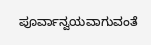ಪೂರ್ವಾನ್ವಯವಾಗುವಂತೆ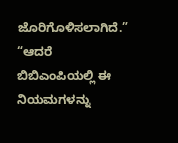ಜೊರಿಗೊಳಿಸಲಾಗಿದೆ.”
“ಆದರೆ ಬಿಬಿಎಂಪಿಯಲ್ಲಿ ಈ ನಿಯಮಗಳನ್ನು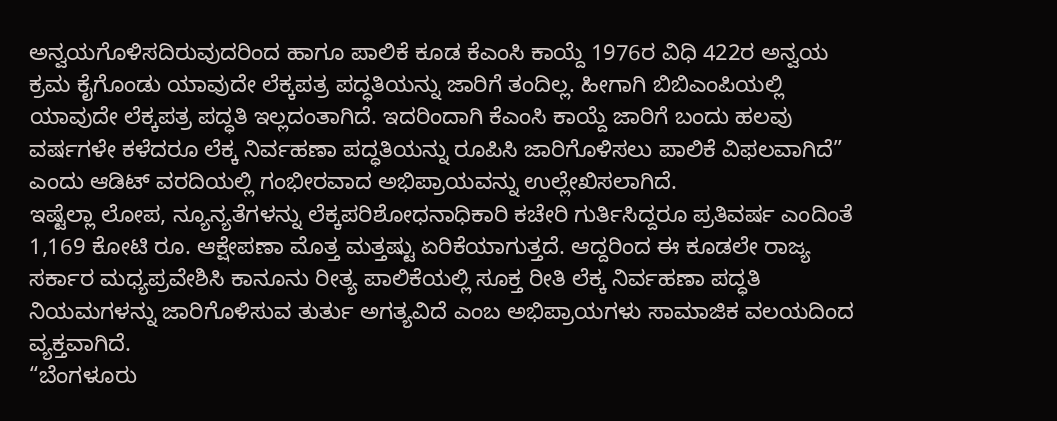ಅನ್ವಯಗೊಳಿಸದಿರುವುದರಿಂದ ಹಾಗೂ ಪಾಲಿಕೆ ಕೂಡ ಕೆಎಂಸಿ ಕಾಯ್ದೆ 1976ರ ವಿಧಿ 422ರ ಅನ್ವಯ ಕ್ರಮ ಕೈಗೊಂಡು ಯಾವುದೇ ಲೆಕ್ಕಪತ್ರ ಪದ್ಧತಿಯನ್ನು ಜಾರಿಗೆ ತಂದಿಲ್ಲ. ಹೀಗಾಗಿ ಬಿಬಿಎಂಪಿಯಲ್ಲಿ ಯಾವುದೇ ಲೆಕ್ಕಪತ್ರ ಪದ್ಧತಿ ಇಲ್ಲದಂತಾಗಿದೆ. ಇದರಿಂದಾಗಿ ಕೆಎಂಸಿ ಕಾಯ್ದೆ ಜಾರಿಗೆ ಬಂದು ಹಲವು ವರ್ಷಗಳೇ ಕಳೆದರೂ ಲೆಕ್ಕ ನಿರ್ವಹಣಾ ಪದ್ಧತಿಯನ್ನು ರೂಪಿಸಿ ಜಾರಿಗೊಳಿಸಲು ಪಾಲಿಕೆ ವಿಫಲವಾಗಿದೆ” ಎಂದು ಆಡಿಟ್ ವರದಿಯಲ್ಲಿ ಗಂಭೀರವಾದ ಅಭಿಪ್ರಾಯವನ್ನು ಉಲ್ಲೇಖಿಸಲಾಗಿದೆ.
ಇಷ್ಟೆಲ್ಲಾ ಲೋಪ, ನ್ಯೂನ್ಯತೆಗಳನ್ನು ಲೆಕ್ಕಪರಿಶೋಧನಾಧಿಕಾರಿ ಕಚೇರಿ ಗುರ್ತಿಸಿದ್ದರೂ ಪ್ರತಿವರ್ಷ ಎಂದಿಂತೆ 1,169 ಕೋಟಿ ರೂ. ಆಕ್ಷೇಪಣಾ ಮೊತ್ತ ಮತ್ತಷ್ಟು ಏರಿಕೆಯಾಗುತ್ತದೆ. ಆದ್ದರಿಂದ ಈ ಕೂಡಲೇ ರಾಜ್ಯ ಸರ್ಕಾರ ಮಧ್ಯಪ್ರವೇಶಿಸಿ ಕಾನೂನು ರೀತ್ಯ ಪಾಲಿಕೆಯಲ್ಲಿ ಸೂಕ್ತ ರೀತಿ ಲೆಕ್ಕ ನಿರ್ವಹಣಾ ಪದ್ಧತಿ ನಿಯಮಗಳನ್ನು ಜಾರಿಗೊಳಿಸುವ ತುರ್ತು ಅಗತ್ಯವಿದೆ ಎಂಬ ಅಭಿಪ್ರಾಯಗಳು ಸಾಮಾಜಿಕ ವಲಯದಿಂದ ವ್ಯಕ್ತವಾಗಿದೆ.
“ಬೆಂಗಳೂರು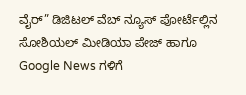ವೈರ್” ಡಿಜಿಟಲ್ ವೆಬ್ ನ್ಯೂಸ್ ಪೋರ್ಟೆಲ್ಲಿನ ಸೋಶಿಯಲ್ ಮೀಡಿಯಾ ಪೇಜ್ ಹಾಗೂ Google News ಗಳಿಗೆ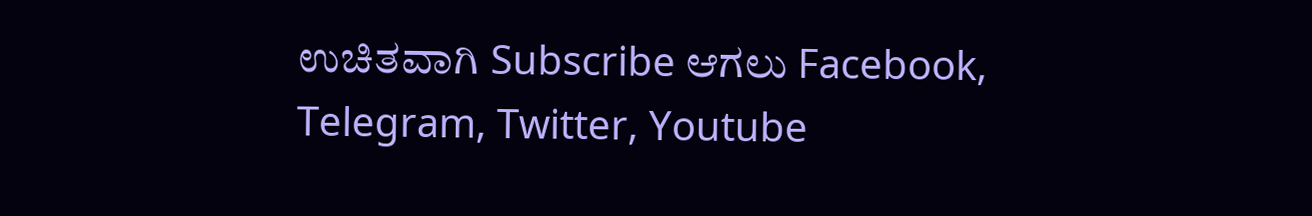ಉಚಿತವಾಗಿ Subscribe ಆಗಲು Facebook, Telegram, Twitter, Youtube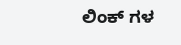ಲಿಂಕ್ ಗಳ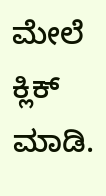ಮೇಲೆ ಕ್ಲಿಕ್ ಮಾಡಿ.